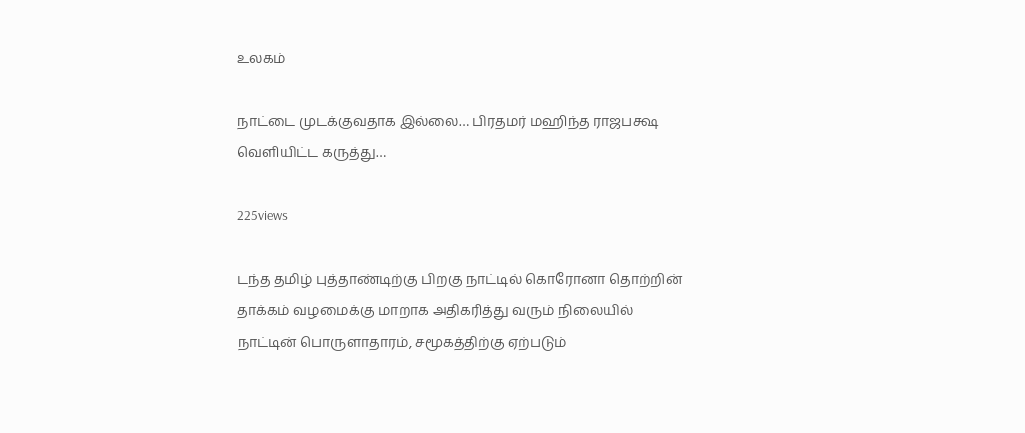உலகம்

நாட்டை முடக்குவதாக இல்லை… பிரதமர் மஹிந்த ராஜபக்ஷ வெளியிட்ட கருத்து…

225views

டந்த தமிழ் புத்தாண்டிற்கு பிறகு நாட்டில் கொரோனா தொற்றின் தாக்கம் வழமைக்கு மாறாக அதிகரித்து வரும் நிலையில் நாட்டின் பொருளாதாரம், சமூகத்திற்கு ஏற்படும்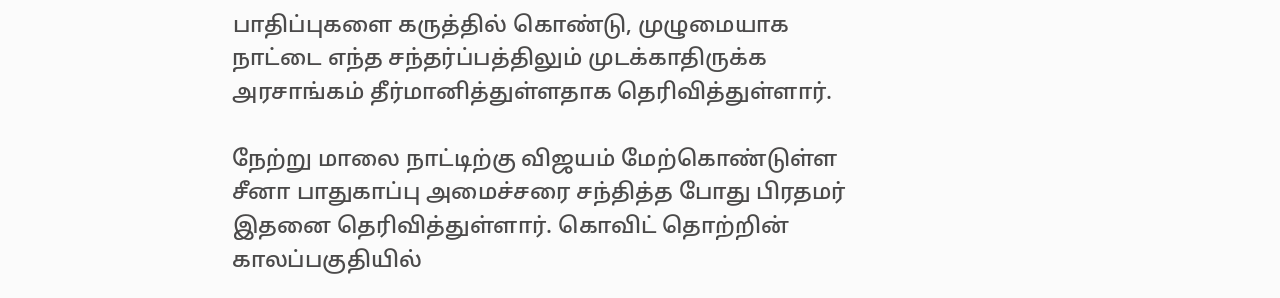பாதிப்புகளை கருத்தில் கொண்டு, முழுமையாக நாட்டை எந்த சந்தர்ப்பத்திலும் முடக்காதிருக்க அரசாங்கம் தீர்மானித்துள்ளதாக தெரிவித்துள்ளார்.

நேற்று மாலை நாட்டிற்கு விஜயம் மேற்கொண்டுள்ள சீனா பாதுகாப்பு அமைச்சரை சந்தித்த போது பிரதமர் இதனை தெரிவித்துள்ளார். கொவிட் தொற்றின் காலப்பகுதியில்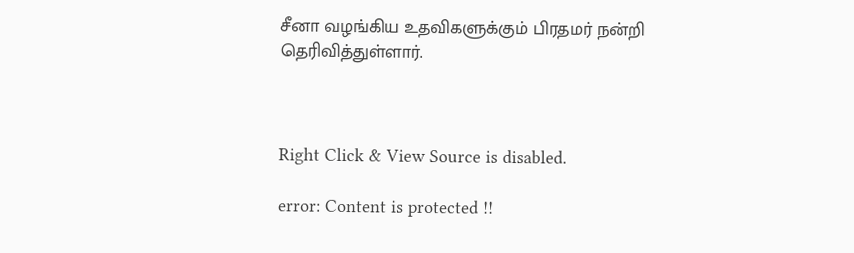சீனா வழங்கிய உதவிகளுக்கும் பிரதமர் நன்றி தெரிவித்துள்ளார்.



Right Click & View Source is disabled.

error: Content is protected !!